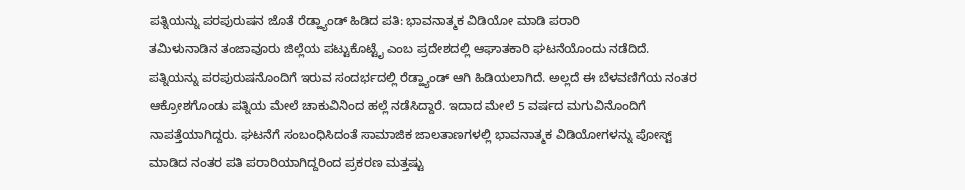ಪತ್ನಿಯನ್ನು ಪರಪುರುಷನ ಜೊತೆ ರೆಡ್ಹ್ಯಾಂಡ್ ಹಿಡಿದ ಪತಿ: ಭಾವನಾತ್ಮಕ ವಿಡಿಯೋ ಮಾಡಿ ಪರಾರಿ
ತಮಿಳುನಾಡಿನ ತಂಜಾವೂರು ಜಿಲ್ಲೆಯ ಪಟ್ಟುಕೊಟ್ಟೈ ಎಂಬ ಪ್ರದೇಶದಲ್ಲಿ ಆಘಾತಕಾರಿ ಘಟನೆಯೊಂದು ನಡೆದಿದೆ. ಪತ್ನಿಯನ್ನು ಪರಪುರುಷನೊಂದಿಗೆ ಇರುವ ಸಂದರ್ಭದಲ್ಲಿ ರೆಡ್ಹ್ಯಾಂಡ್ ಆಗಿ ಹಿಡಿಯಲಾಗಿದೆ. ಅಲ್ಲದೆ ಈ ಬೆಳವಣಿಗೆಯ ನಂತರ ಆಕ್ರೋಶಗೊಂಡು ಪತ್ನಿಯ ಮೇಲೆ ಚಾಕುವಿನಿಂದ ಹಲ್ಲೆ ನಡೆಸಿದ್ದಾರೆ. ಇದಾದ ಮೇಲೆ 5 ವರ್ಷದ ಮಗುವಿನೊಂದಿಗೆ ನಾಪತ್ತೆಯಾಗಿದ್ದರು. ಘಟನೆಗೆ ಸಂಬಂಧಿಸಿದಂತೆ ಸಾಮಾಜಿಕ ಜಾಲತಾಣಗಳಲ್ಲಿ ಭಾವನಾತ್ಮಕ ವಿಡಿಯೋಗಳನ್ನು ಪೋಸ್ಟ್ ಮಾಡಿದ ನಂತರ ಪತಿ ಪರಾರಿಯಾಗಿದ್ದರಿಂದ ಪ್ರಕರಣ ಮತ್ತಷ್ಟು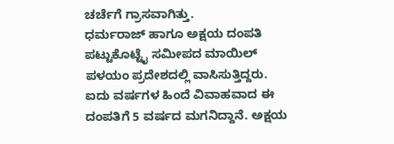ಚರ್ಚೆಗೆ ಗ್ರಾಸವಾಗಿತ್ತು.
ಧರ್ಮರಾಜ್ ಹಾಗೂ ಅಕ್ಷಯ ದಂಪತಿ ಪಟ್ಟುಕೊಟ್ಟೈ ಸಮೀಪದ ಮಾಯಿಲ್ ಪಳಯಂ ಪ್ರದೇಶದಲ್ಲಿ ವಾಸಿಸುತ್ತಿದ್ದರು. ಐದು ವರ್ಷಗಳ ಹಿಂದೆ ವಿವಾಹವಾದ ಈ ದಂಪತಿಗೆ 5 ವರ್ಷದ ಮಗನಿದ್ದಾನೆ. ಅಕ್ಷಯ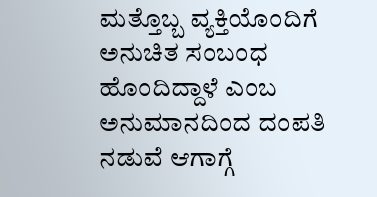ಮತ್ತೊಬ್ಬ ವ್ಯಕ್ತಿಯೊಂದಿಗೆ ಅನುಚಿತ ಸಂಬಂಧ ಹೊಂದಿದ್ದಾಳೆ ಎಂಬ ಅನುಮಾನದಿಂದ ದಂಪತಿ ನಡುವೆ ಆಗಾಗ್ಗೆ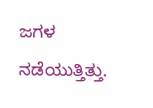ಜಗಳ ನಡೆಯುತ್ತಿತ್ತು.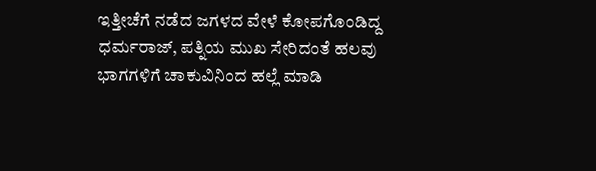ಇತ್ತೀಚೆಗೆ ನಡೆದ ಜಗಳದ ವೇಳೆ ಕೋಪಗೊಂಡಿದ್ದ ಧರ್ಮರಾಜ್, ಪತ್ನಿಯ ಮುಖ ಸೇರಿದಂತೆ ಹಲವು ಭಾಗಗಳಿಗೆ ಚಾಕುವಿನಿಂದ ಹಲ್ಲೆ ಮಾಡಿ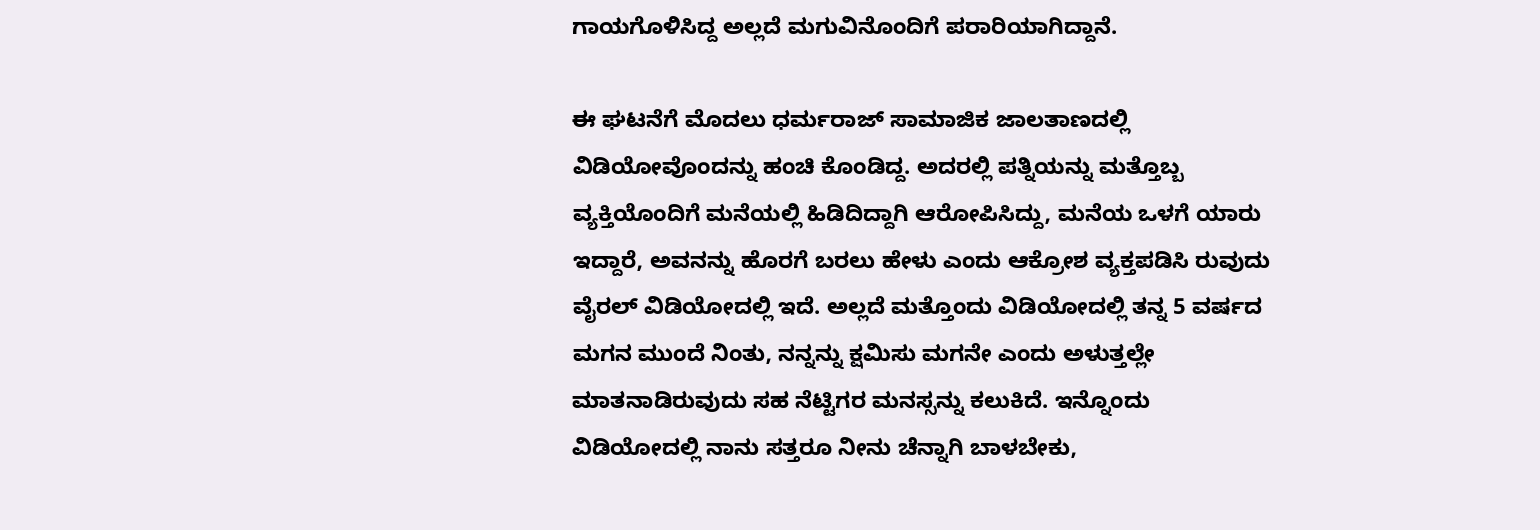ಗಾಯಗೊಳಿಸಿದ್ದ ಅಲ್ಲದೆ ಮಗುವಿನೊಂದಿಗೆ ಪರಾರಿಯಾಗಿದ್ದಾನೆ.

ಈ ಘಟನೆಗೆ ಮೊದಲು ಧರ್ಮರಾಜ್ ಸಾಮಾಜಿಕ ಜಾಲತಾಣದಲ್ಲಿ ವಿಡಿಯೋವೊಂದನ್ನು ಹಂಚಿ ಕೊಂಡಿದ್ದ. ಅದರಲ್ಲಿ ಪತ್ನಿಯನ್ನು ಮತ್ತೊಬ್ಬ ವ್ಯಕ್ತಿಯೊಂದಿಗೆ ಮನೆಯಲ್ಲಿ ಹಿಡಿದಿದ್ದಾಗಿ ಆರೋಪಿಸಿದ್ದು, ಮನೆಯ ಒಳಗೆ ಯಾರು ಇದ್ದಾರೆ, ಅವನನ್ನು ಹೊರಗೆ ಬರಲು ಹೇಳು ಎಂದು ಆಕ್ರೋಶ ವ್ಯಕ್ತಪಡಿಸಿ ರುವುದು ವೈರಲ್ ವಿಡಿಯೋದಲ್ಲಿ ಇದೆ. ಅಲ್ಲದೆ ಮತ್ತೊಂದು ವಿಡಿಯೋದಲ್ಲಿ ತನ್ನ 5 ವರ್ಷದ ಮಗನ ಮುಂದೆ ನಿಂತು, ನನ್ನನ್ನು ಕ್ಷಮಿಸು ಮಗನೇ ಎಂದು ಅಳುತ್ತಲ್ಲೇ ಮಾತನಾಡಿರುವುದು ಸಹ ನೆಟ್ಟಿಗರ ಮನಸ್ಸನ್ನು ಕಲುಕಿದೆ. ಇನ್ನೊಂದು ವಿಡಿಯೋದಲ್ಲಿ ನಾನು ಸತ್ತರೂ ನೀನು ಚೆನ್ನಾಗಿ ಬಾಳಬೇಕು,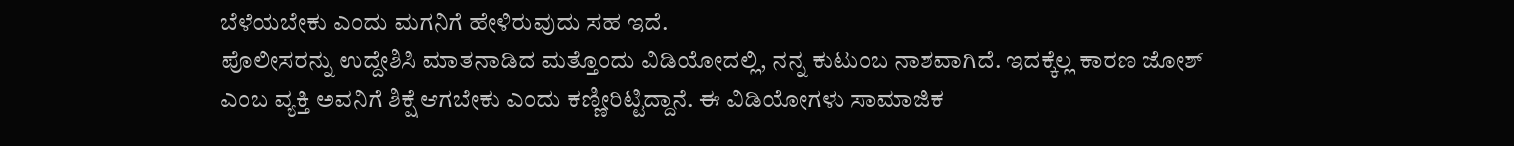ಬೆಳೆಯಬೇಕು ಎಂದು ಮಗನಿಗೆ ಹೇಳಿರುವುದು ಸಹ ಇದೆ.
ಪೊಲೀಸರನ್ನು ಉದ್ದೇಶಿಸಿ ಮಾತನಾಡಿದ ಮತ್ತೊಂದು ವಿಡಿಯೋದಲ್ಲಿ, ನನ್ನ ಕುಟುಂಬ ನಾಶವಾಗಿದೆ. ಇದಕ್ಕೆಲ್ಲ ಕಾರಣ ಜೋಶ್ ಎಂಬ ವ್ಯಕ್ತಿ ಅವನಿಗೆ ಶಿಕ್ಷೆ ಆಗಬೇಕು ಎಂದು ಕಣ್ಣೀರಿಟ್ಟಿದ್ದಾನೆ. ಈ ವಿಡಿಯೋಗಳು ಸಾಮಾಜಿಕ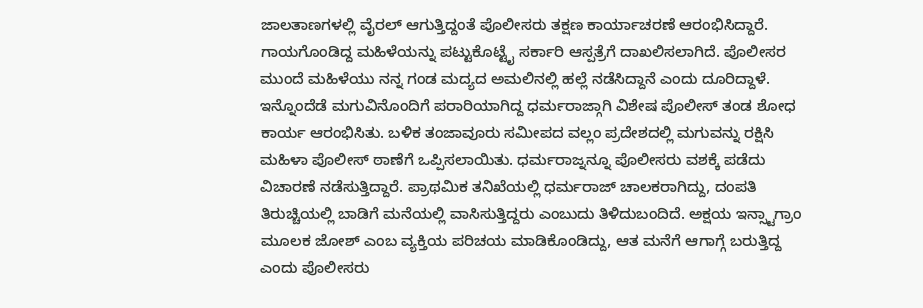ಜಾಲತಾಣಗಳಲ್ಲಿ ವೈರಲ್ ಆಗುತ್ತಿದ್ದಂತೆ ಪೊಲೀಸರು ತಕ್ಷಣ ಕಾರ್ಯಾಚರಣೆ ಆರಂಭಿಸಿದ್ದಾರೆ. ಗಾಯಗೊಂಡಿದ್ದ ಮಹಿಳೆಯನ್ನು ಪಟ್ಟುಕೊಟ್ಟೈ ಸರ್ಕಾರಿ ಆಸ್ಪತ್ರೆಗೆ ದಾಖಲಿಸಲಾಗಿದೆ. ಪೊಲೀಸರ ಮುಂದೆ ಮಹಿಳೆಯು ನನ್ನ ಗಂಡ ಮದ್ಯದ ಅಮಲಿನಲ್ಲಿ ಹಲ್ಲೆ ನಡೆಸಿದ್ದಾನೆ ಎಂದು ದೂರಿದ್ದಾಳೆ.
ಇನ್ನೊಂದೆಡೆ ಮಗುವಿನೊಂದಿಗೆ ಪರಾರಿಯಾಗಿದ್ದ ಧರ್ಮರಾಜ್ಗಾಗಿ ವಿಶೇಷ ಪೊಲೀಸ್ ತಂಡ ಶೋಧ ಕಾರ್ಯ ಆರಂಭಿಸಿತು. ಬಳಿಕ ತಂಜಾವೂರು ಸಮೀಪದ ವಲ್ಲಂ ಪ್ರದೇಶದಲ್ಲಿ ಮಗುವನ್ನು ರಕ್ಷಿಸಿ ಮಹಿಳಾ ಪೊಲೀಸ್ ಠಾಣೆಗೆ ಒಪ್ಪಿಸಲಾಯಿತು. ಧರ್ಮರಾಜ್ನನ್ನೂ ಪೊಲೀಸರು ವಶಕ್ಕೆ ಪಡೆದು ವಿಚಾರಣೆ ನಡೆಸುತ್ತಿದ್ದಾರೆ. ಪ್ರಾಥಮಿಕ ತನಿಖೆಯಲ್ಲಿ ಧರ್ಮರಾಜ್ ಚಾಲಕರಾಗಿದ್ದು, ದಂಪತಿ ತಿರುಚ್ಚಿಯಲ್ಲಿ ಬಾಡಿಗೆ ಮನೆಯಲ್ಲಿ ವಾಸಿಸುತ್ತಿದ್ದರು ಎಂಬುದು ತಿಳಿದುಬಂದಿದೆ. ಅಕ್ಷಯ ಇನ್ಸ್ಟಾಗ್ರಾಂ ಮೂಲಕ ಜೋಶ್ ಎಂಬ ವ್ಯಕ್ತಿಯ ಪರಿಚಯ ಮಾಡಿಕೊಂಡಿದ್ದು, ಆತ ಮನೆಗೆ ಆಗಾಗ್ಗೆ ಬರುತ್ತಿದ್ದ ಎಂದು ಪೊಲೀಸರು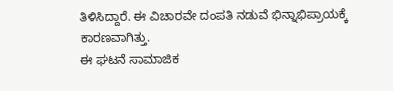ತಿಳಿಸಿದ್ದಾರೆ. ಈ ವಿಚಾರವೇ ದಂಪತಿ ನಡುವೆ ಭಿನ್ನಾಭಿಪ್ರಾಯಕ್ಕೆ ಕಾರಣವಾಗಿತ್ತು.
ಈ ಘಟನೆ ಸಾಮಾಜಿಕ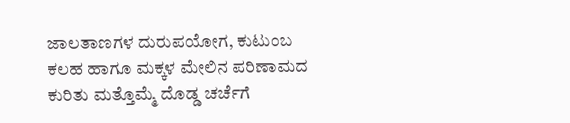ಜಾಲತಾಣಗಳ ದುರುಪಯೋಗ, ಕುಟುಂಬ ಕಲಹ ಹಾಗೂ ಮಕ್ಕಳ ಮೇಲಿನ ಪರಿಣಾಮದ ಕುರಿತು ಮತ್ತೊಮ್ಮೆ ದೊಡ್ಡ ಚರ್ಚೆಗೆ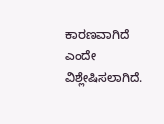ಕಾರಣವಾಗಿದೆ ಎಂದೇ ವಿಶ್ಲೇಷಿಸಲಾಗಿದೆ.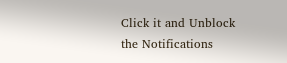Click it and Unblock the Notifications